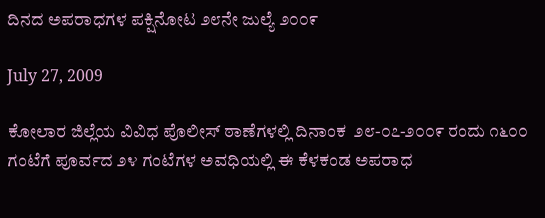ದಿನದ ಅಪರಾಧಗಳ ಪಕ್ಷಿನೋಟ ೨೮ನೇ ಜುಲ್ಯೆ ೨೦೦೯

July 27, 2009

ಕೋಲಾರ ಜಿಲ್ಲೆಯ ವಿವಿಧ ಪೊಲೀಸ್ ಠಾಣೆಗಳಲ್ಲಿ ದಿನಾಂಕ  ೨೮-೦೭-೨೦೦೯ ರಂದು ೧೬೦೦ ಗಂಟೆಗೆ ಪೂರ್ವದ ೨೪ ಗಂಟೆಗಳ ಅವಧಿಯಲ್ಲಿ ಈ ಕೆಳಕಂಡ ಅಪರಾಧ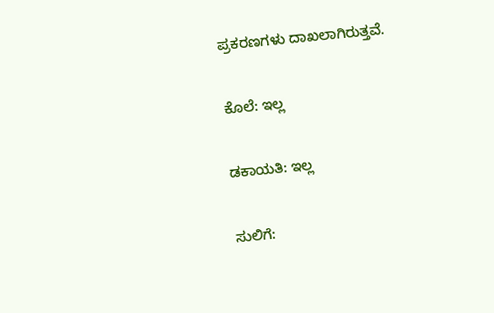ಪ್ರಕರಣಗಳು ದಾಖಲಾಗಿರುತ್ತವೆ.

ಕೊಲೆ: ಇಲ್ಲ

ಡಕಾಯತಿ: ಇಲ್ಲ

ಸುಲಿಗೆ: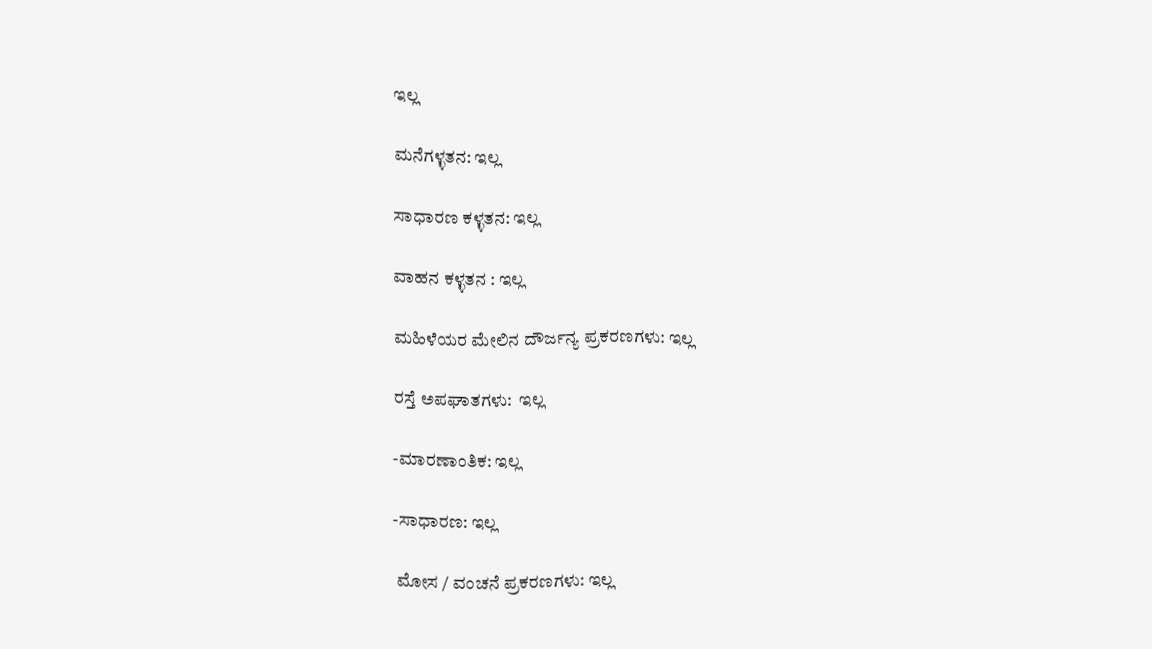ಇಲ್ಲ

ಮನೆಗಳ್ಳತನ: ಇಲ್ಲ

ಸಾಧಾರಣ ಕಳ್ಳತನ: ಇಲ್ಲ

ವಾಹನ ಕಳ್ಳತನ : ಇಲ್ಲ

ಮಹಿಳೆಯರ ಮೇಲಿನ ದೌರ್ಜನ್ಯ ಪ್ರಕರಣಗಳು: ಇಲ್ಲ

ರಸ್ತೆ ಅಪಘಾತಗಳು:  ಇಲ್ಲ

-ಮಾರಣಾಂತಿಕ: ಇಲ್ಲ

-ಸಾಧಾರಣ: ಇಲ್ಲ

 ಮೋಸ / ವಂಚನೆ ಪ್ರಕರಣಗಳು: ಇಲ್ಲ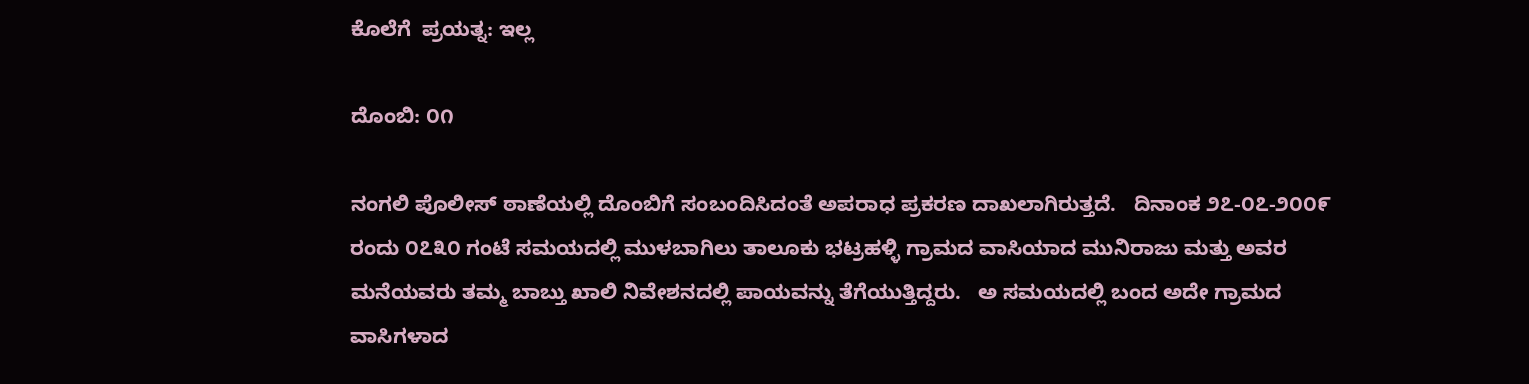ಕೊಲೆಗೆ  ಪ್ರಯತ್ನ: ಇಲ್ಲ

ದೊಂಬಿ: ೦೧

ನಂಗಲಿ ಪೊಲೀಸ್ ಠಾಣೆಯಲ್ಲಿ ದೊಂಬಿಗೆ ಸಂಬಂದಿಸಿದಂತೆ ಅಪರಾಧ ಪ್ರಕರಣ ದಾಖಲಾಗಿರುತ್ತದೆ.   ದಿನಾಂಕ ೨೭-೦೭-೨೦೦೯ ರಂದು ೦೭೩೦ ಗಂಟೆ ಸಮಯದಲ್ಲಿ ಮುಳಬಾಗಿಲು ತಾಲೂಕು ಭಟ್ರಹಳ್ಳಿ ಗ್ರಾಮದ ವಾಸಿಯಾದ ಮುನಿರಾಜು ಮತ್ತು ಅವರ ಮನೆಯವರು ತಮ್ಮ ಬಾಬ್ತು ಖಾಲಿ ನಿವೇಶನದಲ್ಲಿ ಪಾಯವನ್ನು ತೆಗೆಯುತ್ತಿದ್ದರು.   ಅ ಸಮಯದಲ್ಲಿ ಬಂದ ಅದೇ ಗ್ರಾಮದ ವಾಸಿಗಳಾದ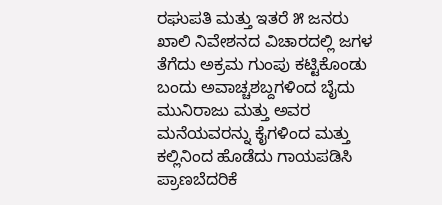ರಘುಪತಿ ಮತ್ತು ಇತರೆ ೫ ಜನರು ಖಾಲಿ ನಿವೇಶನದ ವಿಚಾರದಲ್ಲಿ ಜಗಳ ತೆಗೆದು ಅಕ್ರಮ ಗುಂಪು ಕಟ್ಟಿಕೊಂಡು  ಬಂದು ಅವಾಚ್ಚಶಬ್ದಗಳಿಂದ ಬೈದು ಮುನಿರಾಜು ಮತ್ತು ಅವರ ಮನೆಯವರನ್ನು ಕೈಗಳಿಂದ ಮತ್ತು ಕಲ್ಲಿನಿಂದ ಹೊಡೆದು ಗಾಯಪಡಿಸಿ ಪ್ರಾಣಬೆದರಿಕೆ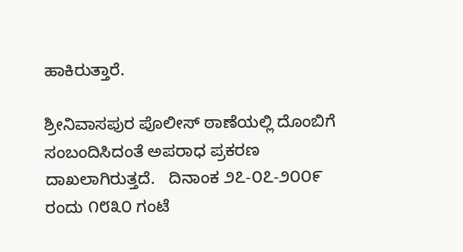ಹಾಕಿರುತ್ತಾರೆ.

ಶ್ರೀನಿವಾಸಪುರ ಪೊಲೀಸ್ ಠಾಣೆಯಲ್ಲಿ ದೊಂಬಿಗೆ ಸಂಬಂದಿಸಿದಂತೆ ಅಪರಾಧ ಪ್ರಕರಣ ದಾಖಲಾಗಿರುತ್ತದೆ.   ದಿನಾಂಕ ೨೭-೦೭-೨೦೦೯ ರಂದು ೧೮೩೦ ಗಂಟೆ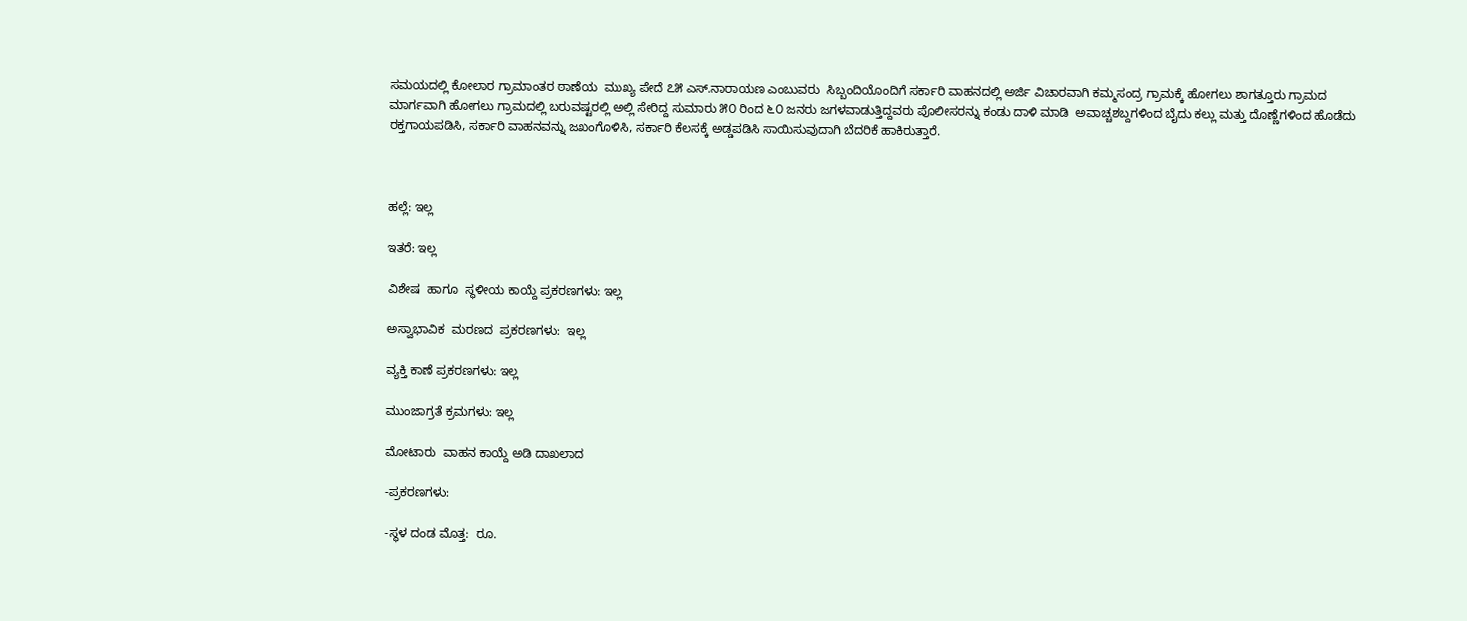ಸಮಯದಲ್ಲಿ ಕೋಲಾರ ಗ್ರಾಮಾಂತರ ಠಾಣೆಯ  ಮುಖ್ಯ ಪೇದೆ ೭೫ ಎಸ್.ನಾರಾಯಣ ಎಂಬುವರು  ಸಿಬ್ಬಂದಿಯೊಂದಿಗೆ ಸರ್ಕಾರಿ ವಾಹನದಲ್ಲಿ ಅರ್ಜಿ ವಿಚಾರವಾಗಿ ಕಮ್ಮಸಂದ್ರ ಗ್ರಾಮಕ್ಕೆ ಹೋಗಲು ಶಾಗತ್ತೂರು ಗ್ರಾಮದ ಮಾರ್ಗವಾಗಿ ಹೋಗಲು ಗ್ರಾಮದಲ್ಲಿ ಬರುವಷ್ಟರಲ್ಲಿ ಅಲ್ಲಿ ಸೇರಿದ್ದ ಸುಮಾರು ೫೦ ರಿಂದ ೬೦ ಜನರು ಜಗಳವಾಡುತ್ತಿದ್ದವರು ಪೊಲೀಸರನ್ನು ಕಂಡು ದಾಳಿ ಮಾಡಿ  ಅವಾಚ್ಚಶಬ್ದಗಳಿಂದ ಬೈದು ಕಲ್ಲು ಮತ್ತು ದೊಣ್ಣೆಗಳಿಂದ ಹೊಡೆದು ರಕ್ತಗಾಯಪಡಿಸಿ, ಸರ್ಕಾರಿ ವಾಹನವನ್ನು ಜಖಂಗೊಳಿಸಿ, ಸರ್ಕಾರಿ ಕೆಲಸಕ್ಕೆ ಅಡ್ಡಪಡಿಸಿ ಸಾಯಿಸುವುದಾಗಿ ಬೆದರಿಕೆ ಹಾಕಿರುತ್ತಾರೆ.



ಹಲ್ಲೆ: ಇಲ್ಲ

ಇತರೆ: ಇಲ್ಲ

ವಿಶೇಷ  ಹಾಗೂ  ಸ್ಥಳೀಯ ಕಾಯ್ದೆ ಪ್ರಕರಣಗಳು: ಇಲ್ಲ

ಅಸ್ವಾಭಾವಿಕ  ಮರಣದ  ಪ್ರಕರಣಗಳು:  ಇಲ್ಲ

ವ್ಯಕ್ತಿ ಕಾಣೆ ಪ್ರಕರಣಗಳು: ಇಲ್ಲ

ಮುಂಜಾಗ್ರತೆ ಕ್ರಮಗಳು: ಇಲ್ಲ

ಮೋಟಾರು  ವಾಹನ ಕಾಯ್ದೆ ಅಡಿ ದಾಖಲಾದ

-ಪ್ರಕರಣಗಳು:

-ಸ್ಥಳ ದಂಡ ಮೊತ್ತ:  ರೂ.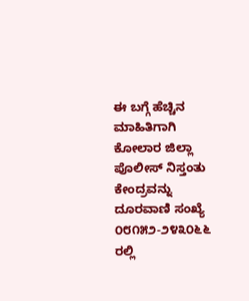ಈ ಬಗ್ಗೆ ಹೆಚ್ಚಿನ ಮಾಹಿತಿಗಾಗಿ ಕೋಲಾರ ಜಿಲ್ಲಾ ಪೊಲೀಸ್ ನಿಸ್ತಂತು ಕೇಂದ್ರವನ್ನು ದೂರವಾಣಿ ಸಂಖ್ಯೆ ೦೮೧೫೨-೨೪೩೦೬೬ ರಲ್ಲಿ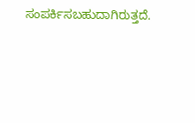ಸಂಪರ್ಕಿಸಬಹುದಾಗಿರುತ್ತದೆ.